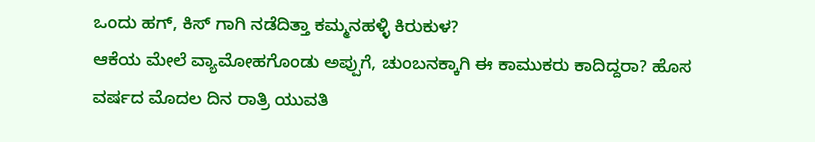ಒಂದು ಹಗ್, ಕಿಸ್ ಗಾಗಿ ನಡೆದಿತ್ತಾ ಕಮ್ಮನಹಳ್ಳಿ ಕಿರುಕುಳ?
ಆಕೆಯ ಮೇಲೆ ವ್ಯಾಮೋಹಗೊಂಡು ಅಪ್ಪುಗೆ, ಚುಂಬನಕ್ಕಾಗಿ ಈ ಕಾಮುಕರು ಕಾದಿದ್ದರಾ? ಹೊಸ ವರ್ಷದ ಮೊದಲ ದಿನ ರಾತ್ರಿ ಯುವತಿ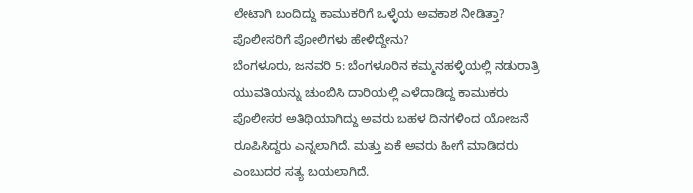ಲೇಟಾಗಿ ಬಂದಿದ್ದು ಕಾಮುಕರಿಗೆ ಒಳ್ಳೆಯ ಅವಕಾಶ ನೀಡಿತ್ತಾ? ಪೊಲೀಸರಿಗೆ ಪೋಲಿಗಳು ಹೇಳಿದ್ದೇನು?
ಬೆಂಗಳೂರು, ಜನವರಿ 5: ಬೆಂಗಳೂರಿನ ಕಮ್ಮನಹಳ್ಳಿಯಲ್ಲಿ ನಡುರಾತ್ರಿ ಯುವತಿಯನ್ನು ಚುಂಬಿಸಿ ದಾರಿಯಲ್ಲಿ ಎಳೆದಾಡಿದ್ದ ಕಾಮುಕರು ಪೊಲೀಸರ ಅತಿಥಿಯಾಗಿದ್ದು ಅವರು ಬಹಳ ದಿನಗಳಿಂದ ಯೋಜನೆ ರೂಪಿಸಿದ್ದರು ಎನ್ನಲಾಗಿದೆ. ಮತ್ತು ಏಕೆ ಅವರು ಹೀಗೆ ಮಾಡಿದರು ಎಂಬುದರ ಸತ್ಯ ಬಯಲಾಗಿದೆ.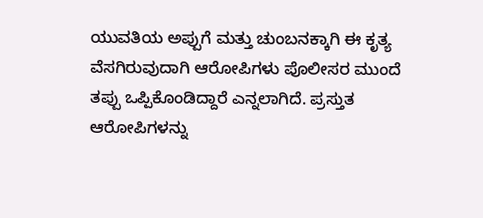ಯುವತಿಯ ಅಪ್ಪುಗೆ ಮತ್ತು ಚುಂಬನಕ್ಕಾಗಿ ಈ ಕೃತ್ಯ ವೆಸಗಿರುವುದಾಗಿ ಆರೋಪಿಗಳು ಪೊಲೀಸರ ಮುಂದೆ ತಪ್ಪು ಒಪ್ಪಿಕೊಂಡಿದ್ದಾರೆ ಎನ್ನಲಾಗಿದೆ. ಪ್ರಸ್ತುತ ಆರೋಪಿಗಳನ್ನು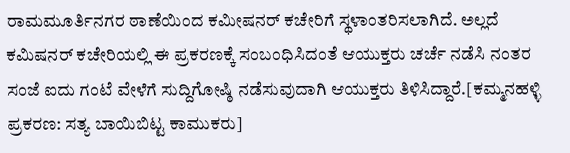ರಾಮಮೂರ್ತಿನಗರ ಠಾಣೆಯಿಂದ ಕಮೀಷನರ್ ಕಚೇರಿಗೆ ಸ್ಥಳಾಂತರಿಸಲಾಗಿದೆ. ಅಲ್ಲದೆ ಕಮಿಷನರ್ ಕಚೇರಿಯಲ್ಲಿ ಈ ಪ್ರಕರಣಕ್ಕೆ ಸಂಬಂಧಿಸಿದಂತೆ ಆಯುಕ್ತರು ಚರ್ಚೆ ನಡೆಸಿ ನಂತರ ಸಂಜೆ ಐದು ಗಂಟೆ ವೇಳೆಗೆ ಸುದ್ದಿಗೋಷ್ಠಿ ನಡೆಸುವುದಾಗಿ ಆಯುಕ್ತರು ತಿಳಿಸಿದ್ದಾರೆ.[ಕಮ್ಮನಹಳ್ಳಿ ಪ್ರಕರಣ: ಸತ್ಯ ಬಾಯಿಬಿಟ್ಟ ಕಾಮುಕರು]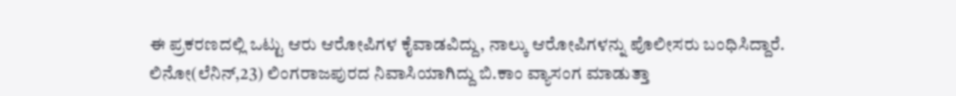ಈ ಪ್ರಕರಣದಲ್ಲಿ ಒಟ್ಟು ಆರು ಆರೋಪಿಗಳ ಕೈವಾಡವಿದ್ದು, ನಾಲ್ಕು ಆರೋಪಿಗಳನ್ನು ಪೊಲೀಸರು ಬಂಧಿಸಿದ್ದಾರೆ. ಲಿನೋ(ಲೆನಿನ್,23) ಲಿಂಗರಾಜಪುರದ ನಿವಾಸಿಯಾಗಿದ್ದು ಬಿ.ಕಾಂ ವ್ಯಾಸಂಗ ಮಾಡುತ್ತಾ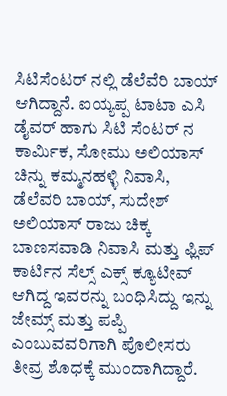ಸಿಟಿಸೆಂಟರ್ ನಲ್ಲಿ ಡೆಲೆವೆರಿ ಬಾಯ್ ಆಗಿದ್ದಾನೆ. ಐಯ್ಯಪ್ಪ ಟಾಟಾ ಎಸಿ ಡೈವರ್ ಹಾಗು ಸಿಟಿ ಸೆಂಟರ್ ನ ಕಾರ್ಮಿಕ, ಸೋಮು ಅಲಿಯಾಸ್ ಚಿನ್ನು ಕಮ್ಮನಹಳ್ಳಿ ನಿವಾಸಿ, ಡೆಲೆವರಿ ಬಾಯ್, ಸುದೇಶ್ ಅಲಿಯಾಸ್ ರಾಜು ಚಿಕ್ಕ ಬಾಣಸವಾಡಿ ನಿವಾಸಿ ಮತ್ತು ಫ್ಲಿಪ್ ಕಾರ್ಟಿನ ಸೆಲ್ಸ್ ಎಕ್ಸ್ ಕ್ಯೂಟೀವ್ ಆಗಿದ್ದ ಇವರನ್ನು ಬಂಧಿಸಿದ್ದು ಇನ್ನು ಜೇಮ್ಸ್ ಮತ್ತು ಪಪ್ಪಿ ಎಂಬುವವರಿಗಾಗಿ ಪೊಲೀಸರು ತೀವ್ರ ಶೊಧಕ್ಕೆ ಮುಂದಾಗಿದ್ದಾರೆ.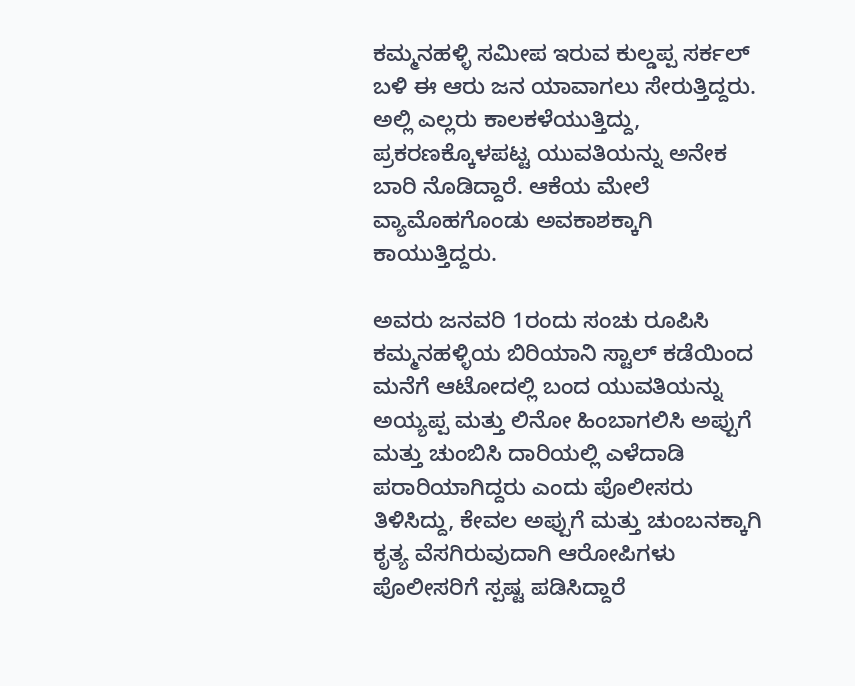ಕಮ್ಮನಹಳ್ಳಿ ಸಮೀಪ ಇರುವ ಕುಲ್ಡಪ್ಪ ಸರ್ಕಲ್ ಬಳಿ ಈ ಆರು ಜನ ಯಾವಾಗಲು ಸೇರುತ್ತಿದ್ದರು. ಅಲ್ಲಿ ಎಲ್ಲರು ಕಾಲಕಳೆಯುತ್ತಿದ್ದು, ಪ್ರಕರಣಕ್ಕೊಳಪಟ್ಟ ಯುವತಿಯನ್ನು ಅನೇಕ ಬಾರಿ ನೊಡಿದ್ದಾರೆ. ಆಕೆಯ ಮೇಲೆ ವ್ಯಾಮೊಹಗೊಂಡು ಅವಕಾಶಕ್ಕಾಗಿ ಕಾಯುತ್ತಿದ್ದರು.

ಅವರು ಜನವರಿ 1ರಂದು ಸಂಚು ರೂಪಿಸಿ ಕಮ್ಮನಹಳ್ಳಿಯ ಬಿರಿಯಾನಿ ಸ್ಟಾಲ್ ಕಡೆಯಿಂದ ಮನೆಗೆ ಆಟೋದಲ್ಲಿ ಬಂದ ಯುವತಿಯನ್ನು ಅಯ್ಯಪ್ಪ ಮತ್ತು ಲಿನೋ ಹಿಂಬಾಗಲಿಸಿ ಅಪ್ಪುಗೆ ಮತ್ತು ಚುಂಬಿಸಿ ದಾರಿಯಲ್ಲಿ ಎಳೆದಾಡಿ ಪರಾರಿಯಾಗಿದ್ದರು ಎಂದು ಪೊಲೀಸರು ತಿಳಿಸಿದ್ದು, ಕೇವಲ ಅಪ್ಪುಗೆ ಮತ್ತು ಚುಂಬನಕ್ಕಾಗಿ ಕೃತ್ಯ ವೆಸಗಿರುವುದಾಗಿ ಆರೋಪಿಗಳು ಪೊಲೀಸರಿಗೆ ಸ್ಪಷ್ಟ ಪಡಿಸಿದ್ದಾರೆ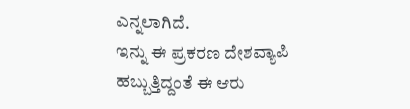ಎನ್ನಲಾಗಿದೆ.
ಇನ್ನು ಈ ಪ್ರಕರಣ ದೇಶವ್ಯಾಪಿ ಹಬ್ಬುತ್ತಿದ್ದಂತೆ ಈ ಆರು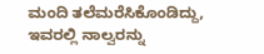ಮಂದಿ ತಲೆಮರೆಸಿಕೊಂಡಿದ್ದು, ಇವರಲ್ಲಿ ನಾಲ್ವರನ್ನು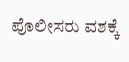ಪೊಲೀಸರು ವಶಕ್ಕೆ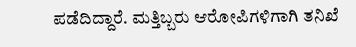ಪಡೆದಿದ್ದಾರೆ. ಮತ್ತಿಬ್ಬರು ಆರೋಪಿಗಳಿಗಾಗಿ ತನಿಖೆ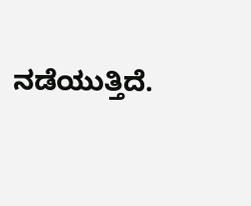ನಡೆಯುತ್ತಿದೆ.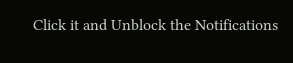Click it and Unblock the Notifications